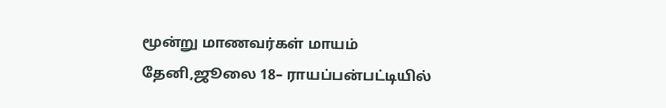மூன்று மாணவர்கள் மாயம்
தேனி,ஜூலை 18– ராயப்பன்பட்டியில்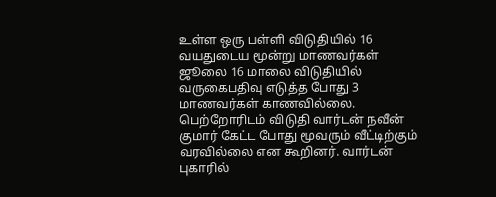உள்ள ஒரு பள்ளி விடுதியில் 16 வயதுடைய மூன்று மாணவர்கள் ஜூலை 16 மாலை விடுதியில் வருகைபதிவு எடுத்த போது 3 மாணவர்கள் காணவில்லை. பெற்றோரிடம் விடுதி வார்டன் நவீன் குமார் கேட்ட போது மூவரும் வீட்டிற்கும் வரவில்லை என கூறினர். வார்டன் புகாரில்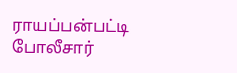ராயப்பன்பட்டி போலீசார்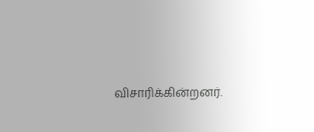விசாரிக்கின்றனர்.